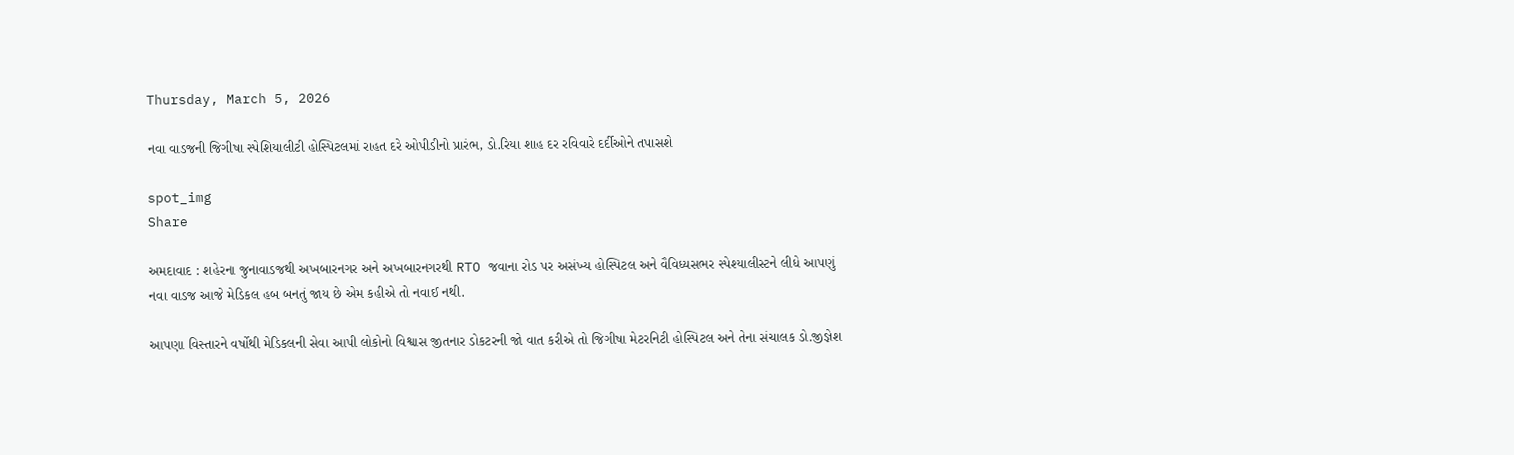Thursday, March 5, 2026

નવા વાડજની જિગીષા સ્પેશિયાલીટી હોસ્પિટલમાં રાહત દરે ઓપીડીનો પ્રારંભ, ડો.રિયા શાહ દર રવિવારે દર્દીઓને તપાસશે

spot_img
Share

અમદાવાદ : શહેરના જુનાવાડજથી અખબારનગર અને અખબારનગરથી RTO જવાના રોડ પર અસંખ્ય હોસ્પિટલ અને વૈવિધ્યસભર સ્પેશ્યાલીસ્ટને લીધે આપણું નવા વાડજ આજે મેડિકલ હબ બનતું જાય છે એમ કહીએ તો નવાઈ નથી.

આપણા વિસ્તારને વર્ષોથી મેડિકલની સેવા આપી લોકોનો વિશ્વાસ જીતનાર ડોકટરની જો વાત કરીએ તો જિગીષા મેટરનિટી હોસ્પિટલ અને તેના સંચાલક ડો.જીજ્ઞેશ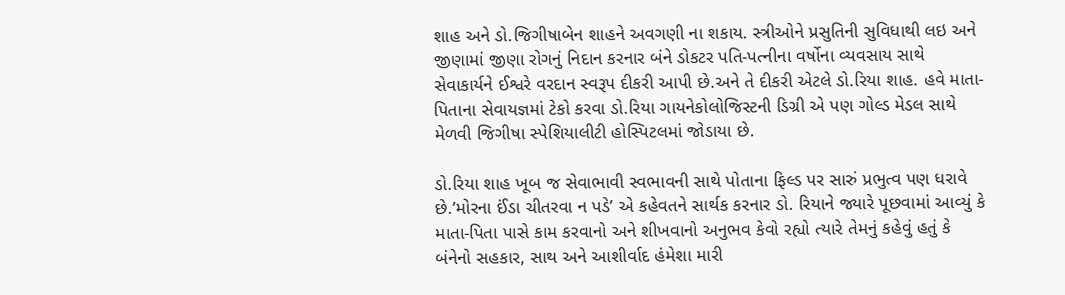શાહ અને ડો.જિગીષાબેન શાહને અવગણી ના શકાય. સ્ત્રીઓને પ્રસુતિની સુવિધાથી લઇ અને જીણામાં જીણા રોગનું નિદાન કરનાર બંને ડોકટર પતિ-પત્નીના વર્ષોના વ્યવસાય સાથે સેવાકાર્યને ઈશ્વરે વરદાન સ્વરૂપ દીકરી આપી છે.અને તે દીકરી એટલે ડો.રિયા શાહ. હવે માતા-પિતાના સેવાયજ્ઞમાં ટેકો કરવા ડો.રિયા ગાયનેકોલોજિસ્ટની ડિગ્રી એ પણ ગોલ્ડ મેડલ સાથે મેળવી જિગીષા સ્પેશિયાલીટી હોસ્પિટલમાં જોડાયા છે.

ડો.રિયા શાહ ખૂબ જ સેવાભાવી સ્વભાવની સાથે પોતાના ફિલ્ડ પર સારું પ્રભુત્વ પણ ધરાવે છે.’મોરના ઈંડા ચીતરવા ન પડે’ એ કહેવતને સાર્થક કરનાર ડો. રિયાને જ્યારે પૂછવામાં આવ્યું કે માતા-પિતા પાસે કામ કરવાનો અને શીખવાનો અનુભવ કેવો રહ્યો ત્યારે તેમનું કહેવું હતું કે બંનેનો સહકાર, સાથ અને આશીર્વાદ હંમેશા મારી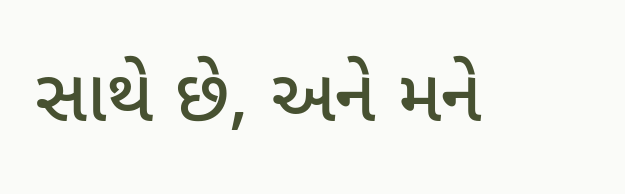સાથે છે, અને મને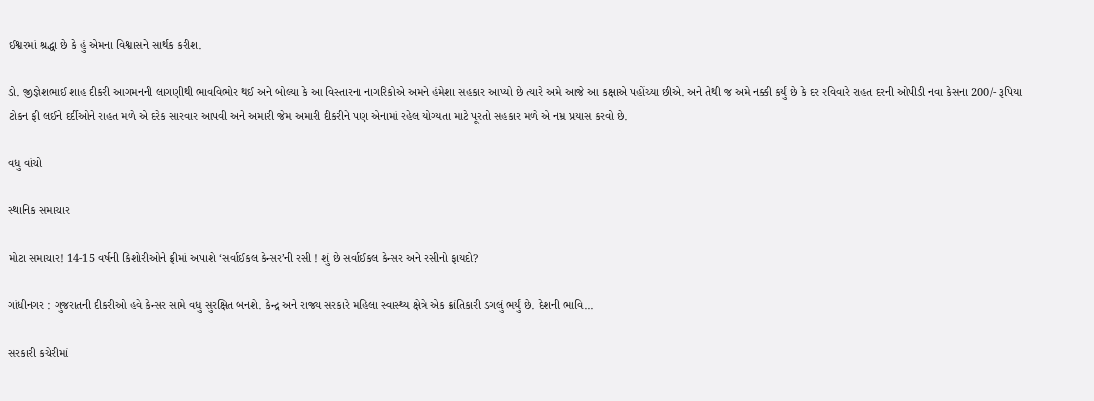ઈશ્વરમાં શ્રદ્ધા છે કે હું એમના વિશ્વાસને સાર્થક કરીશ.

ડો. જીજ્ઞેશભાઈ શાહ દીકરી આગમનની લાગણીથી ભાવવિભોર થઈ અને બોલ્યા કે આ વિસ્તારના નાગરિકોએ અમને હંમેશા સહકાર આપ્યો છે ત્યારે અમે આજે આ કક્ષાએ પહોંચ્યા છીએ. અને તેથી જ અમે નક્કી કર્યું છે કે દર રવિવારે રાહત દરની ઓપીડી નવા કેસના 200/- રૂપિયા ટોકન ફી લઈને દર્દીઓને રાહત મળે એ દરેક સારવાર આપવી અને અમારી જેમ અમારી દીકરીને પણ એનામાં રહેલ યોગ્યતા માટે પૂરતો સહકાર મળે એ નમ્ર પ્રયાસ કરવો છે.

વધુ વાંચો

સ્થાનિક સમાચાર

મોટા સમાચાર! 14-15 વર્ષની કિશોરીઓને ફ્રીમાં અપાશે ‘સર્વાઈકલ કેન્સર’ની રસી ! શું છે સર્વાઈકલ કેન્સર અને રસીનો ફાયદો?

ગાંધીનગર : ગુજરાતની દીકરીઓ હવે કેન્સર સામે વધુ સુરક્ષિત બનશે. કેન્દ્ર અને રાજ્ય સરકારે મહિલા સ્વાસ્થ્ય ક્ષેત્રે એક ક્રાંતિકારી ડગલું ભર્યું છે. દેશની ભાવિ...

સરકારી કચેરીમાં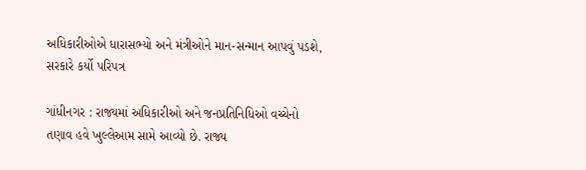અધિકારીઓએ ધારાસભ્યો અને મંત્રીઓને માન-સન્માન આપવું પડશે, સરકારે કર્યો પરિપત્ર

ગાંધીનગર : રાજ્યમાં અધિકારીઓ અને જનપ્રતિનિધિઓ વચ્ચેનો તણાવ હવે ખુલ્લેઆમ સામે આવ્યો છે. રાજ્ય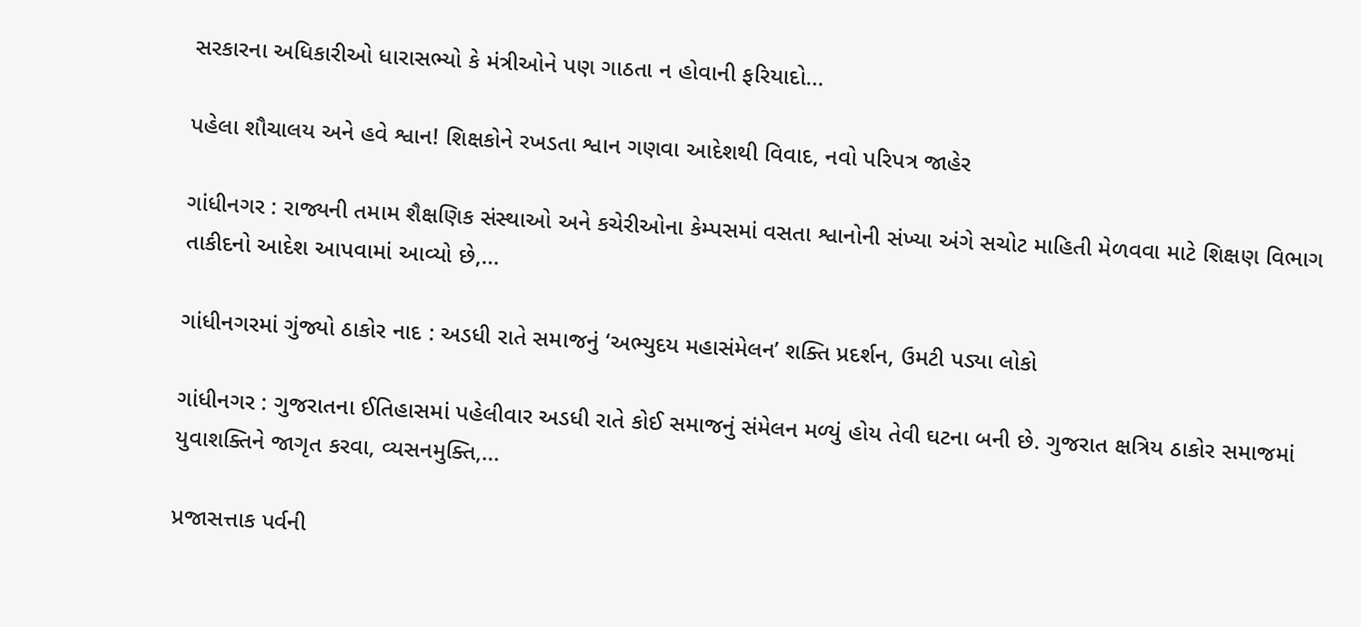સરકારના અધિકારીઓ ધારાસભ્યો કે મંત્રીઓને પણ ગાઠતા ન હોવાની ફરિયાદો...

પહેલા શૌચાલય અને હવે શ્વાન! શિક્ષકોને રખડતા શ્વાન ગણવા આદેશથી વિવાદ, નવો પરિપત્ર જાહેર

ગાંધીનગર : રાજ્યની તમામ શૈક્ષણિક સંસ્થાઓ અને કચેરીઓના કેમ્પસમાં વસતા શ્વાનોની સંખ્યા અંગે સચોટ માહિતી મેળવવા માટે શિક્ષણ વિભાગ તાકીદનો આદેશ આપવામાં આવ્યો છે,...

ગાંધીનગરમાં ગુંજ્યો ઠાકોર નાદ : અડધી રાતે સમાજનું ‘અભ્યુદય મહાસંમેલન’ શક્તિ પ્રદર્શન, ઉમટી પડ્યા લોકો

ગાંધીનગર : ગુજરાતના ઈતિહાસમાં પહેલીવાર અડધી રાતે કોઈ સમાજનું સંમેલન મળ્યું હોય તેવી ઘટના બની છે. ગુજરાત ક્ષત્રિય ઠાકોર સમાજમાં યુવાશક્તિને જાગૃત કરવા, વ્યસનમુક્તિ,...

પ્રજાસત્તાક પર્વની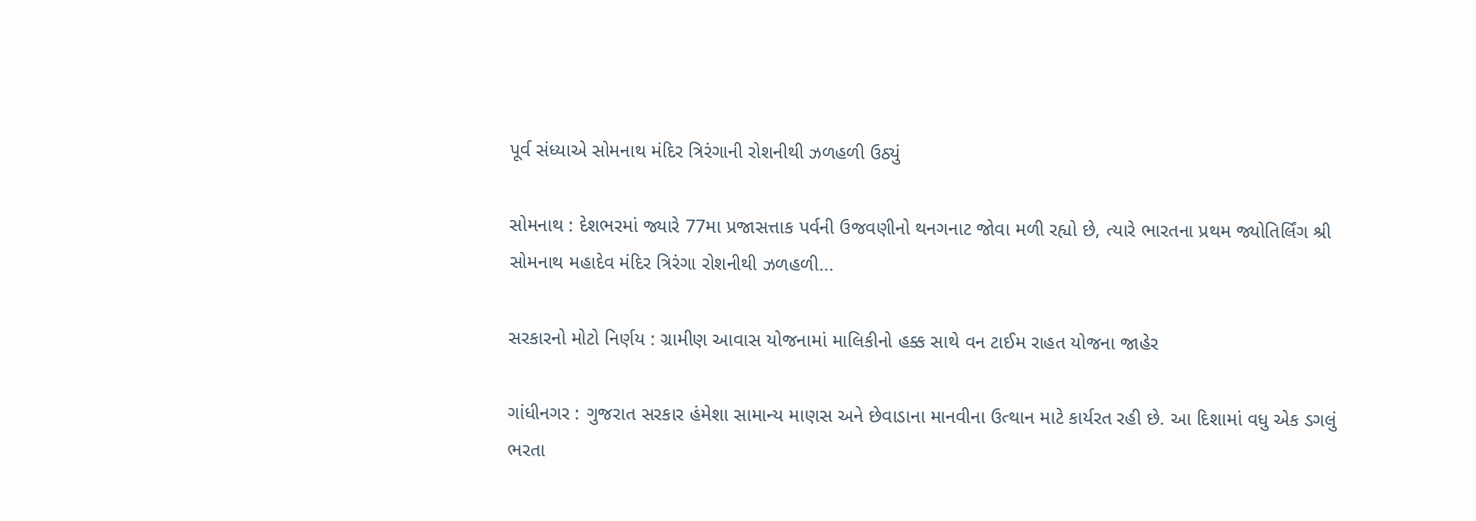પૂર્વ સંધ્યાએ સોમનાથ મંદિર ત્રિરંગાની રોશનીથી ઝળહળી ઉઠ્યું

સોમનાથ : દેશભરમાં જ્યારે 77મા પ્રજાસત્તાક પર્વની ઉજવણીનો થનગનાટ જોવા મળી રહ્યો છે, ત્યારે ભારતના પ્રથમ જ્યોતિર્લિંગ શ્રી સોમનાથ મહાદેવ મંદિર ત્રિરંગા રોશનીથી ઝળહળી...

સરકારનો મોટો નિર્ણય : ગ્રામીણ આવાસ યોજનામાં માલિકીનો હક્ક સાથે વન ટાઈમ રાહત યોજના જાહેર

ગાંધીનગર : ગુજરાત સરકાર હંમેશા સામાન્ય માણસ અને છેવાડાના માનવીના ઉત્થાન માટે કાર્યરત રહી છે. આ દિશામાં વધુ એક ડગલું ભરતા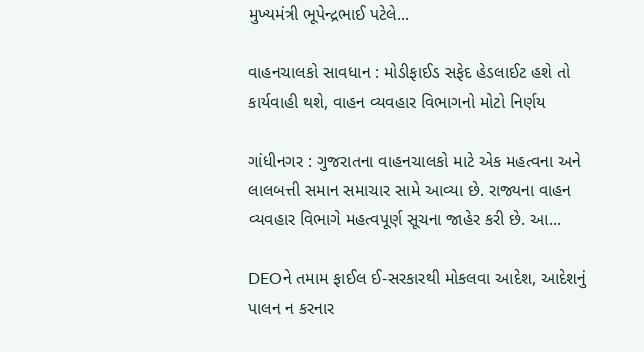મુખ્યમંત્રી ભૂપેન્દ્રભાઈ પટેલે...

વાહનચાલકો સાવધાન : મોડીફાઈડ સફેદ હેડલાઈટ હશે તો કાર્યવાહી થશે, વાહન વ્યવહાર વિભાગનો મોટો નિર્ણય

ગાંધીનગર : ગુજરાતના વાહનચાલકો માટે એક મહત્વના અને લાલબત્તી સમાન સમાચાર સામે આવ્યા છે. રાજ્યના વાહન વ્યવહાર વિભાગે મહત્વપૂર્ણ સૂચના જાહેર કરી છે. આ...

DEOને તમામ ફાઈલ ઈ-સરકારથી મોકલવા આદેશ, આદેશનું પાલન ન કરનાર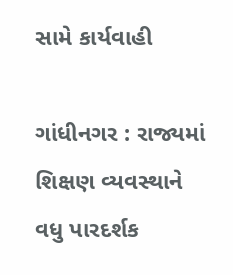સામે કાર્યવાહી

ગાંધીનગર : રાજ્યમાં શિક્ષણ વ્યવસ્થાને વધુ પારદર્શક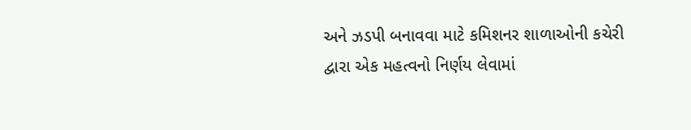અને ઝડપી બનાવવા માટે કમિશનર શાળાઓની કચેરી દ્વારા એક મહત્વનો નિર્ણય લેવામાં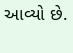આવ્યો છે.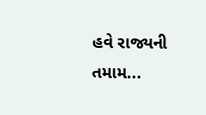હવે રાજ્યની તમામ...